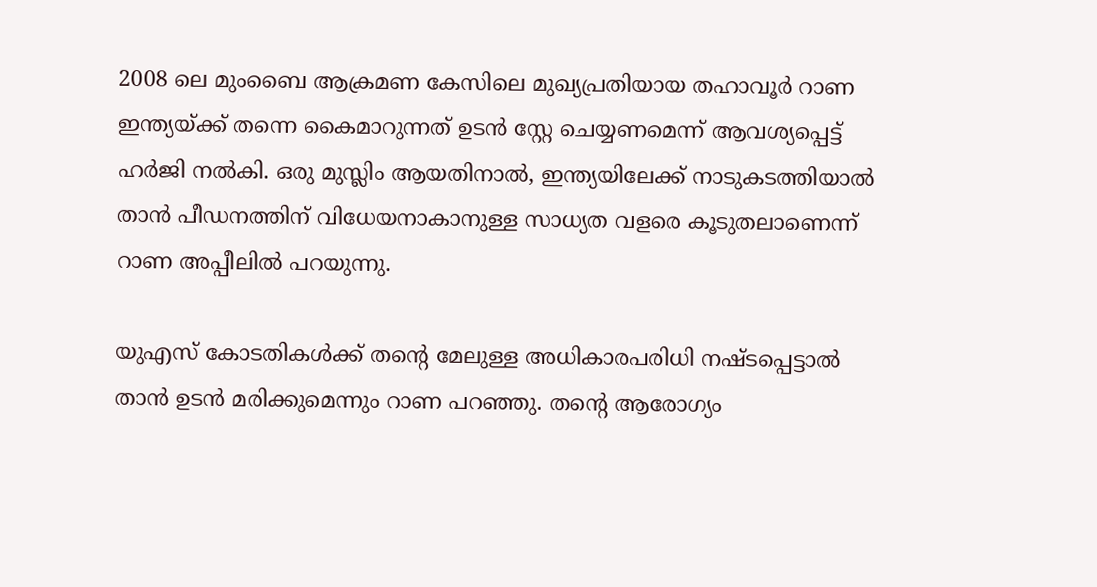2008 ലെ മുംബൈ ആക്രമണ കേസിലെ മുഖ്യപ്രതിയായ തഹാവൂര്‍ റാണ ഇന്ത്യയ്ക്ക് തന്നെ കൈമാറുന്നത് ഉടന്‍ സ്റ്റേ ചെയ്യണമെന്ന് ആവശ്യപ്പെട്ട് ഹർജി നൽകി. ഒരു മുസ്ലിം ആയതിനാല്‍, ഇന്ത്യയിലേക്ക് നാടുകടത്തിയാല്‍ താൻ പീഡനത്തിന് വിധേയനാകാനുള്ള സാധ്യത വളരെ കൂടുതലാണെന്ന് റാണ അപ്പീലില്‍ പറയുന്നു.

യുഎസ് കോടതികള്‍ക്ക് തൻ്റെ മേലുള്ള അധികാരപരിധി നഷ്ടപ്പെട്ടാല്‍ താന്‍ ഉടന്‍ മരിക്കുമെന്നും റാണ പറഞ്ഞു. തൻ്റെ ആരോഗ്യം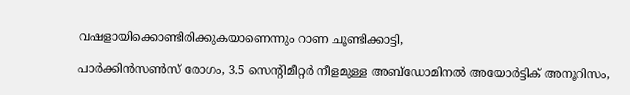വഷളായിക്കൊണ്ടിരിക്കുകയാണെന്നും റാണ ചൂണ്ടിക്കാട്ടി,

പാര്‍ക്കിന്‍സണ്‍സ് രോഗം, 3.5 സെൻ്റിമീറ്റര്‍ നീളമുള്ള അബ്‌ഡോമിനല്‍ അയോര്‍ട്ടിക് അനൂറിസം,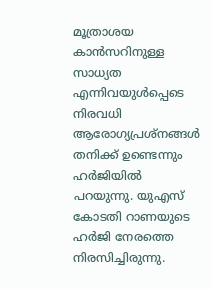മൂത്രാശയ കാന്‍സറിനുള്ള സാധ്യത എന്നിവയുള്‍പ്പെടെ നിരവധി ആരോഗ്യപ്രശ്‌നങ്ങള്‍ തനിക്ക് ഉണ്ടെന്നും ഹർജിയില്‍ പറയുന്നു. യുഎസ് കോടതി റാണയുടെ ഹർജി നേരത്തെ നിരസിച്ചിരുന്നു.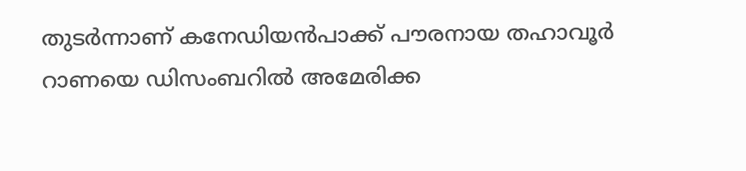തുടര്‍ന്നാണ് കനേഡിയന്‍പാക്ക് പൗരനായ തഹാവൂര്‍ റാണയെ ഡിസംബറില്‍ അമേരിക്ക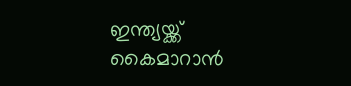ഇന്ത്യയ്ക്ക് കൈമാറാന്‍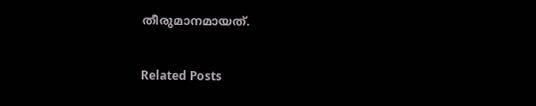തീരുമാനമായത്.

Related Posts